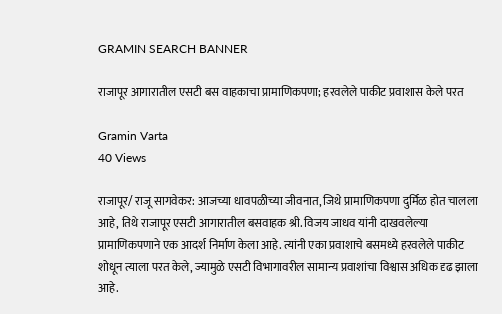GRAMIN SEARCH BANNER

राजापूर आगारातील एसटी बस वाहकाचा प्रामाणिकपणा; हरवलेले पाकीट प्रवाशास केले परत

Gramin Varta
40 Views

राजापूर/ राजू सागवेकर: आजच्या धावपळीच्या जीवनात, जिथे प्रामाणिकपणा दुर्मिळ होत चालला आहे, तिथे राजापूर एसटी आगारातील बसवाहक श्री. विजय जाधव यांनी दाखवलेल्या प्रामाणिकपणाने एक आदर्श निर्माण केला आहे. त्यांनी एका प्रवाशाचे बसमध्ये हरवलेले पाकीट शोधून त्याला परत केले, ज्यामुळे एसटी विभागावरील सामान्य प्रवाशांचा विश्वास अधिक दृढ झाला आहे.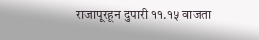राजापूरहून दुपारी ११.१५ वाजता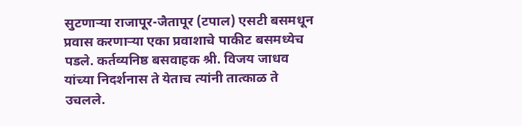सुटणाऱ्या राजापूर-जैतापूर (टपाल) एसटी बसमधून प्रवास करणाऱ्या एका प्रवाशाचे पाकीट बसमध्येच पडले. कर्तव्यनिष्ठ बसवाहक श्री. विजय जाधव यांच्या निदर्शनास ते येताच त्यांनी तात्काळ ते उचलले.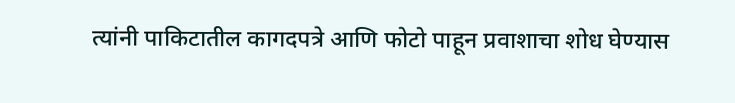त्यांनी पाकिटातील कागदपत्रे आणि फोटो पाहून प्रवाशाचा शोध घेण्यास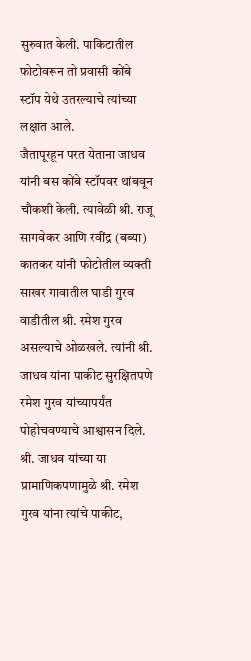सुरुवात केली. पाकिटातील फोटोवरून तो प्रवासी कोंबे स्टॉप येथे उतरल्याचे त्यांच्या लक्षात आले.
जैतापूरहून परत येताना जाधव यांनी बस कोंबे स्टॉपवर थांबवून चौकशी केली. त्यावेळी श्री. राजू सागवेकर आणि रवींद्र (बब्या) कातकर यांनी फोटोतील व्यक्ती साखर गावातील घाडी गुरव वाडीतील श्री. रमेश गुरव असल्याचे ओळखले. त्यांनी श्री. जाधव यांना पाकीट सुरक्षितपणे रमेश गुरव यांच्यापर्यंत पोहोचवण्याचे आश्वासन दिले.
श्री. जाधव यांच्या या प्रामाणिकपणामुळे श्री. रमेश गुरव यांना त्यांचे पाकीट,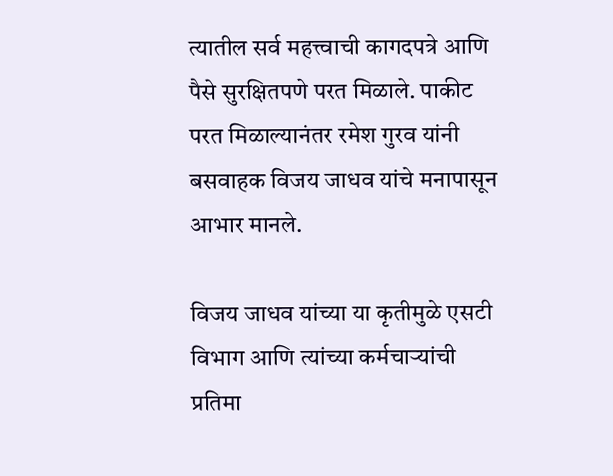त्यातील सर्व महत्त्वाची कागदपत्रे आणि पैसे सुरक्षितपणे परत मिळाले. पाकीट परत मिळाल्यानंतर रमेश गुरव यांनी बसवाहक विजय जाधव यांचे मनापासून आभार मानले.

विजय जाधव यांच्या या कृतीमुळे एसटी विभाग आणि त्यांच्या कर्मचाऱ्यांची प्रतिमा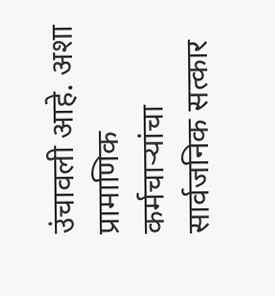उंचावली आहे. अशा प्रामाणिक कर्मचाऱ्यांचा सार्वजनिक सत्कार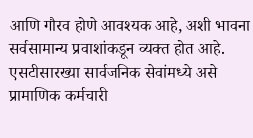आणि गौरव होणे आवश्यक आहे, अशी भावना सर्वसामान्य प्रवाशांकडून व्यक्त होत आहे. एसटीसारख्या सार्वजनिक सेवांमध्ये असे प्रामाणिक कर्मचारी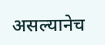असल्यानेच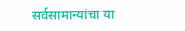सर्वसामान्यांचा या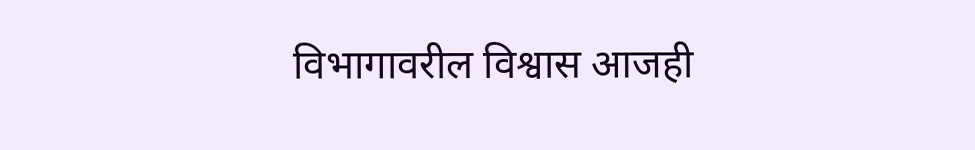विभागावरील विश्वास आजही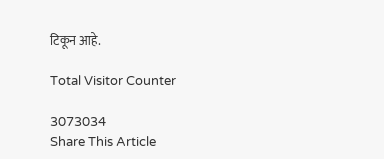टिकून आहे.

Total Visitor Counter

3073034
Share This Article